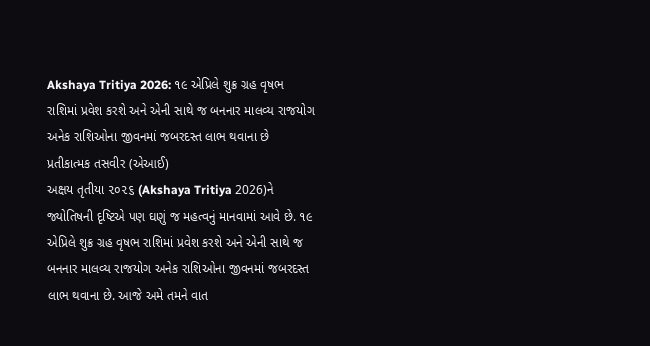Akshaya Tritiya 2026: ૧૯ એપ્રિલે શુક્ર ગ્રહ વૃષભ રાશિમાં પ્રવેશ કરશે અને એની સાથે જ બનનાર માલવ્ય રાજયોગ અનેક રાશિઓના જીવનમાં જબરદસ્ત લાભ થવાના છે
પ્રતીકાત્મક તસવીર (એઆઈ)
અક્ષય તૃતીયા ૨૦૨૬ (Akshaya Tritiya 2026)ને જ્યોતિષની દૃષ્ટિએ પણ ઘણું જ મહત્વનું માનવામાં આવે છે. ૧૯ એપ્રિલે શુક્ર ગ્રહ વૃષભ રાશિમાં પ્રવેશ કરશે અને એની સાથે જ બનનાર માલવ્ય રાજયોગ અનેક રાશિઓના જીવનમાં જબરદસ્ત લાભ થવાના છે. આજે અમે તમને વાત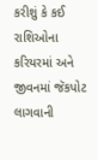કરીશું કે કઈ રાશિઓના કરિયરમાં અને જીવનમાં જૅકપોટ લાગવાની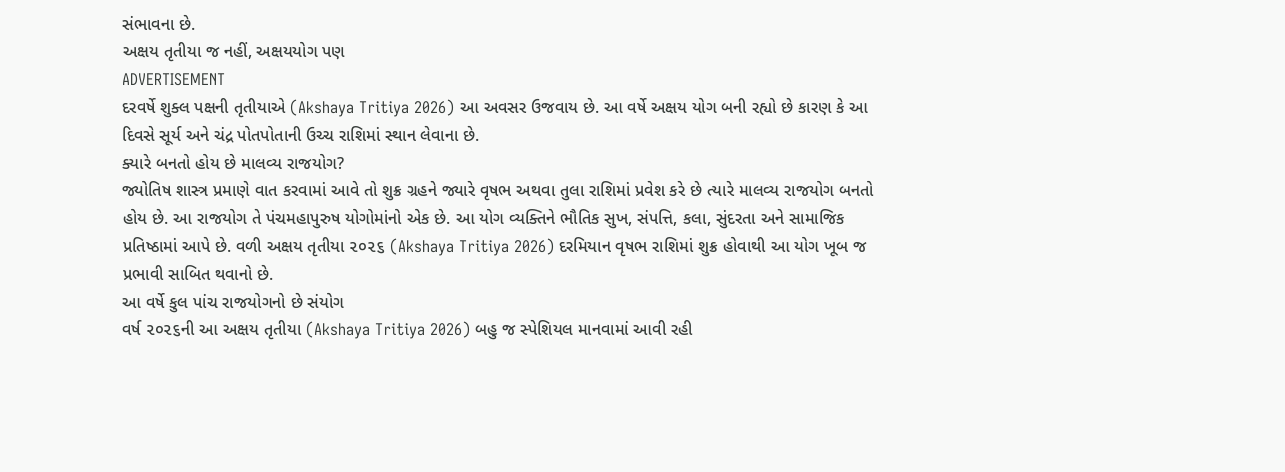સંભાવના છે.
અક્ષય તૃતીયા જ નહીં, અક્ષયયોગ પણ
ADVERTISEMENT
દરવર્ષે શુક્લ પક્ષની તૃતીયાએ (Akshaya Tritiya 2026) આ અવસર ઉજવાય છે. આ વર્ષે અક્ષય યોગ બની રહ્યો છે કારણ કે આ દિવસે સૂર્ય અને ચંદ્ર પોતપોતાની ઉચ્ચ રાશિમાં સ્થાન લેવાના છે.
ક્યારે બનતો હોય છે માલવ્ય રાજયોગ?
જ્યોતિષ શાસ્ત્ર પ્રમાણે વાત કરવામાં આવે તો શુક્ર ગ્રહને જ્યારે વૃષભ અથવા તુલા રાશિમાં પ્રવેશ કરે છે ત્યારે માલવ્ય રાજયોગ બનતો હોય છે. આ રાજયોગ તે પંચમહાપુરુષ યોગોમાંનો એક છે. આ યોગ વ્યક્તિને ભૌતિક સુખ, સંપત્તિ, કલા, સુંદરતા અને સામાજિક પ્રતિષ્ઠામાં આપે છે. વળી અક્ષય તૃતીયા ૨૦૨૬ (Akshaya Tritiya 2026) દરમિયાન વૃષભ રાશિમાં શુક્ર હોવાથી આ યોગ ખૂબ જ પ્રભાવી સાબિત થવાનો છે.
આ વર્ષે કુલ પાંચ રાજયોગનો છે સંયોગ
વર્ષ ૨૦૨૬ની આ અક્ષય તૃતીયા (Akshaya Tritiya 2026) બહુ જ સ્પેશિયલ માનવામાં આવી રહી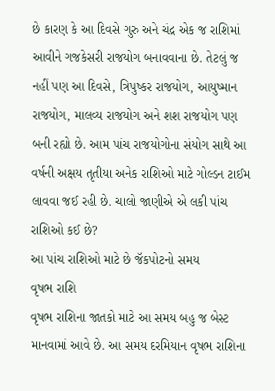છે કારણ કે આ દિવસે ગુરુ અને ચંદ્ર એક જ રાશિમાં આવીને ગજકેસરી રાજયોગ બનાવવાના છે. તેટલું જ નહીં પણ આ દિવસે, ત્રિપુષ્કર રાજયોગ, આયુષ્માન રાજયોગ, માલવ્ય રાજયોગ અને શશ રાજયોગ પણ બની રહ્યો છે. આમ પાંચ રાજયોગોના સંયોગ સાથે આ વર્ષની અક્ષય તૃતીયા અનેક રાશિઓ માટે ગોલ્ડન ટાઈમ લાવવા જઈ રહી છે. ચાલો જાણીએ એ લકી પાંચ રાશિઓ કઈ છે?
આ પાંચ રાશિઓ માટે છે જૅકપોટનો સમય
વૃષભ રાશિ
વૃષભ રાશિના જાતકો માટે આ સમય બહુ જ બેસ્ટ માનવામાં આવે છે. આ સમય દરમિયાન વૃષભ રાશિના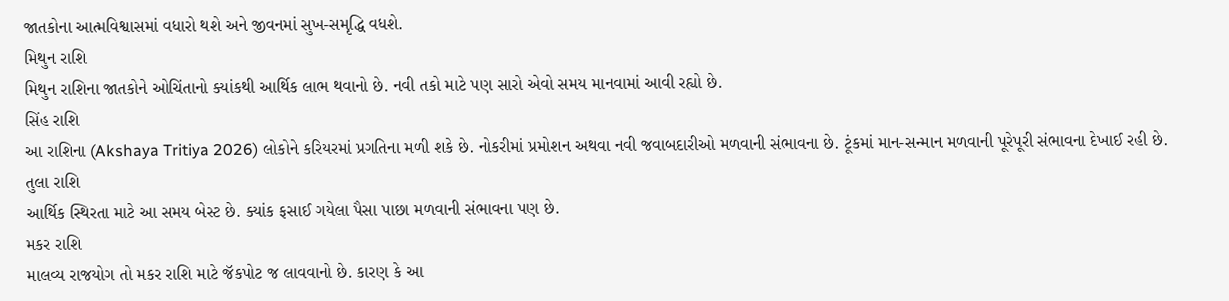જાતકોના આત્મવિશ્વાસમાં વધારો થશે અને જીવનમાં સુખ-સમૃદ્ધિ વધશે.
મિથુન રાશિ
મિથુન રાશિના જાતકોને ઓચિંતાનો ક્યાંકથી આર્થિક લાભ થવાનો છે. નવી તકો માટે પણ સારો એવો સમય માનવામાં આવી રહ્યો છે.
સિંહ રાશિ
આ રાશિના (Akshaya Tritiya 2026) લોકોને કરિયરમાં પ્રગતિના મળી શકે છે. નોકરીમાં પ્રમોશન અથવા નવી જવાબદારીઓ મળવાની સંભાવના છે. ટૂંકમાં માન-સન્માન મળવાની પૂરેપૂરી સંભાવના દેખાઈ રહી છે.
તુલા રાશિ
આર્થિક સ્થિરતા માટે આ સમય બેસ્ટ છે. ક્યાંક ફસાઈ ગયેલા પૈસા પાછા મળવાની સંભાવના પણ છે.
મકર રાશિ
માલવ્ય રાજયોગ તો મકર રાશિ માટે જૅકપોટ જ લાવવાનો છે. કારણ કે આ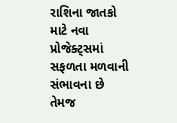રાશિના જાતકો માટે નવા પ્રોજેક્ટ્સમાં સફળતા મળવાની સંભાવના છે તેમજ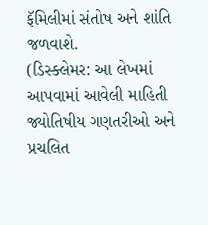ફૅમિલીમાં સંતોષ અને શાંતિ જળવાશે.
(ડિસ્ક્લેમર: આ લેખમાં આપવામાં આવેલી માહિતી જ્યોતિષીય ગણતરીઓ અને પ્રચલિત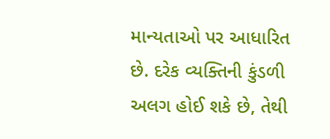માન્યતાઓ પર આધારિત છે. દરેક વ્યક્તિની કુંડળી અલગ હોઈ શકે છે, તેથી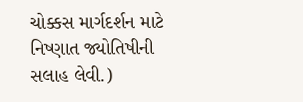ચોક્કસ માર્ગદર્શન માટે નિષ્ણાત જ્યોતિષીની સલાહ લેવી.)